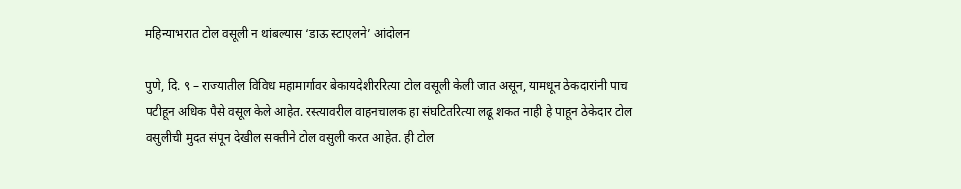महिन्याभरात टोल वसूली न थांबल्यास ‘डाऊ स्टाएलने’ आंदोलन

पुणे, दि. ९ – राज्यातील विविध महामार्गावर बेकायदेशीररित्या टोल वसूली केली जात असून, यामधून ठेकदारांनी पाच पटीहून अधिक पैसे वसूल केले आहेत. रस्त्यावरील वाहनचालक हा संघटितरित्या लढू शकत नाही हे पाहून ठेकेदार टोल वसुलीची मुदत संपून देखील सक्तीने टोल वसुली करत आहेत. ही टोल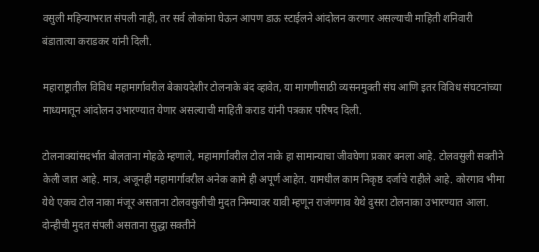वसुली महिन्याभरात संपली नाही, तर सर्व लोकांना घेऊन आपण डाऊ स्टाईलने आंदोलन करणार असल्याची माहिती शनिवारी बंडातात्या कराडकर यांनी दिली.

महाराष्ट्रातील विविध महामार्गावरील बेकायदेशीर टोलनाके बंद व्हावेत, या मागणीसाठी व्यसनमुक्ती संघ आणि इतर विविध संघटनांच्या माध्यमातून आंदोलन उभारण्यात येणार असल्याची माहिती कराड यांनी पत्रकार परिषद दिली.

टोलनाक्यांसदर्भात बोलताना मोहळे म्हणाले, महामार्गावरील टोल नाके हा सामान्याचा जीवघेणा प्रकार बनला आहे. टोलवसुली सक्तीने केली जात आहे. मात्र, अजूनही महामार्गावरील अनेक कामे ही अपूर्ण आहेत. यामधील काम निकृष्ठ दर्जाचे राहीले आहे. कोरगाव भीमा येथे एकच टोल नाका मंजूर असताना टोलवसुलीची मुदत निम्म्यावर यावी म्हणून राजंणगाव येथे दुसरा टोलनाका उभारण्यात आला. दोन्हीची मुदत संपली असताना सुद्धा सक्तीने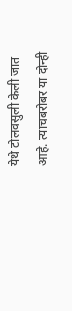येथे टोलवसुली केली जात आहे. त्याचबरोबर या दोन्ही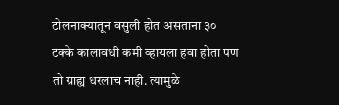टोलनाक्यातून वसुली होत असताना ३० टक्के कालावधी कमी व्हायला हवा होता पण तो ग्राह्य धरलाच नाही. त्यामुळे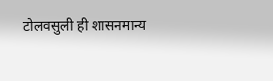टोलवसुली ही शासनमान्य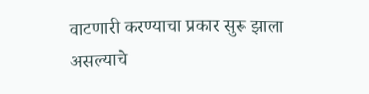वाटणारी करण्याचा प्रकार सुरू झाला असल्याचे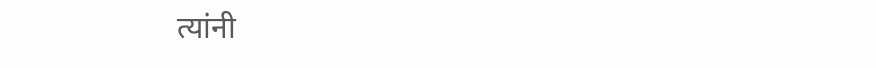त्यांनी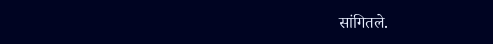सांगितले.